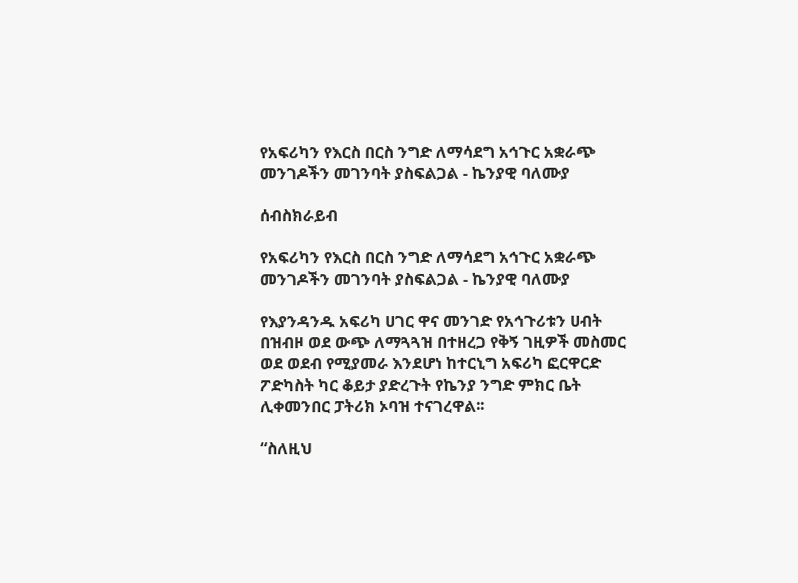የአፍሪካን የእርስ በርስ ንግድ ለማሳደግ አኅጉር አቋራጭ መንገዶችን መገንባት ያስፍልጋል - ኬንያዊ ባለሙያ

ሰብስክራይብ

የአፍሪካን የእርስ በርስ ንግድ ለማሳደግ አኅጉር አቋራጭ መንገዶችን መገንባት ያስፍልጋል - ኬንያዊ ባለሙያ

የእያንዳንዱ አፍሪካ ሀገር ዋና መንገድ የአኅጉሪቱን ሀብት በዝብዞ ወደ ውጭ ለማጓጓዝ በተዘረጋ የቅኝ ገዚዎች መስመር ወደ ወደብ የሚያመራ እንደሆነ ከተርኒግ አፍሪካ ፎርዋርድ ፖድካስት ካር ቆይታ ያድረጉት የኬንያ ንግድ ምክር ቤት ሊቀመንበር ፓትሪክ ኦባዝ ተናገረዋል፡፡

“ስለዚህ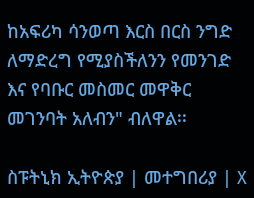ከአፍሪካ ሳንወጣ እርስ በርስ ንግድ ለማድረግ የሚያስችለንን የመንገድ እና የባቡር መስመር መዋቅር መገንባት አለብን" ብለዋል፡፡

ስፑትኒክ ኢትዮጵያ | መተግበሪያ | X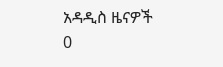አዳዲስ ዜናዎች
0